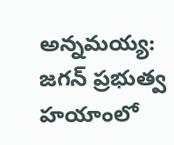అన్నమయ్య: జగన్ ప్రభుత్వ హయాంలో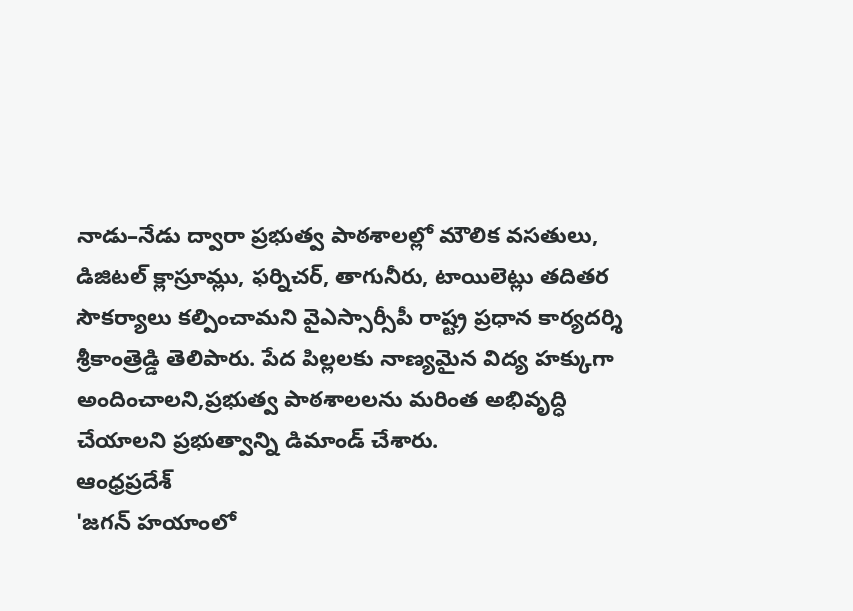నాడు–నేడు ద్వారా ప్రభుత్వ పాఠశాలల్లో మౌలిక వసతులు, డిజిటల్ క్లాస్రూమ్లు, ఫర్నిచర్, తాగునీరు, టాయిలెట్లు తదితర సౌకర్యాలు కల్పించామని వైఎస్సార్సీపీ రాష్ట్ర ప్రధాన కార్యదర్శి శ్రీకాంత్రెడ్డి తెలిపారు. పేద పిల్లలకు నాణ్యమైన విద్య హక్కుగా అందించాలని,ప్రభుత్వ పాఠశాలలను మరింత అభివృద్ధి చేయాలని ప్రభుత్వాన్ని డిమాండ్ చేశారు.
ఆంధ్రప్రదేశ్
'జగన్ హయాంలో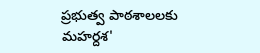ప్రభుత్వ పాఠశాలలకు మహర్దశ'